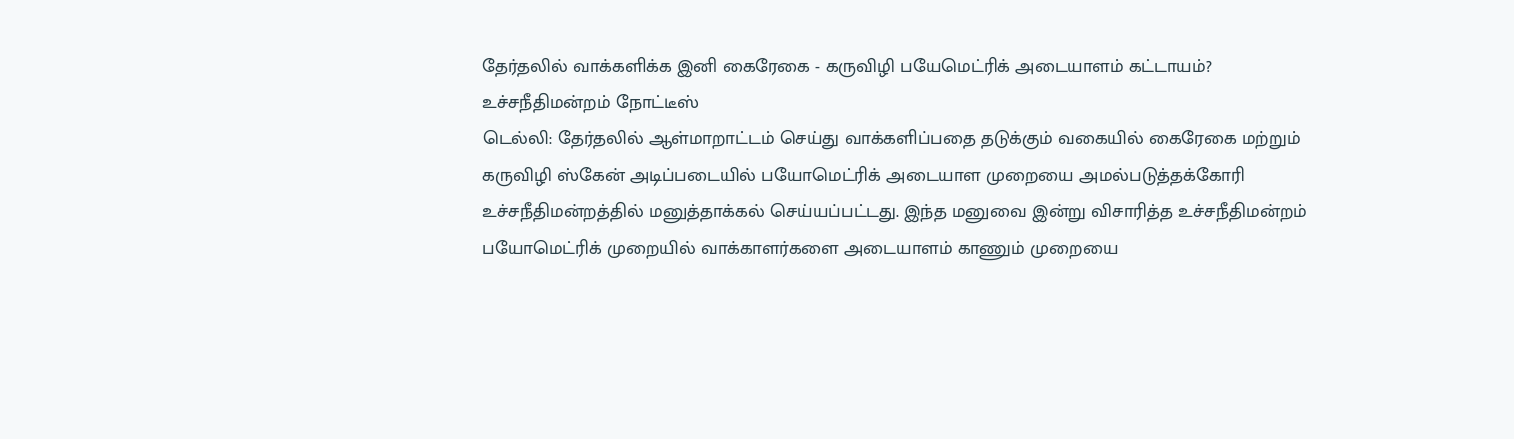தேர்தலில் வாக்களிக்க இனி கைரேகை - கருவிழி பயேமெட்ரிக் அடையாளம் கட்டாயம்? உச்சநீதிமன்றம் நோட்டீஸ்
டெல்லி: தேர்தலில் ஆள்மாறாட்டம் செய்து வாக்களிப்பதை தடுக்கும் வகையில் கைரேகை மற்றும் கருவிழி ஸ்கேன் அடிப்படையில் பயோமெட்ரிக் அடையாள முறையை அமல்படுத்தக்கோரி உச்சநீதிமன்றத்தில் மனுத்தாக்கல் செய்யப்பட்டது. இந்த மனுவை இன்று விசாரித்த உச்சநீதிமன்றம் பயோமெட்ரிக் முறையில் வாக்காளர்களை அடையாளம் காணும் முறையை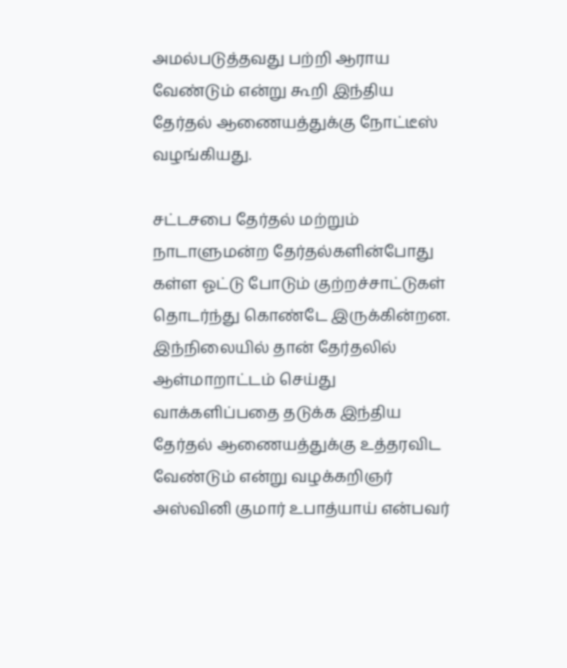அமல்படுத்தவது பற்றி ஆராய வேண்டும் என்று கூறி இந்திய தேர்தல் ஆணையத்துக்கு நோட்டீஸ் வழங்கியது.

சட்டசபை தேர்தல் மற்றும் நாடாளுமன்ற தேர்தல்களின்போது கள்ள ஓட்டு போடும் குற்றச்சாட்டுகள் தொடர்ந்து கொண்டே இருக்கின்றன. இந்நிலையில் தான் தேர்தலில் ஆள்மாறாட்டம் செய்து வாக்களிப்பதை தடுக்க இந்திய தேர்தல் ஆணையத்துக்கு உத்தரவிட வேண்டும் என்று வழக்கறிஞர் அஸ்வினி குமார் உபாத்யாய் என்பவர்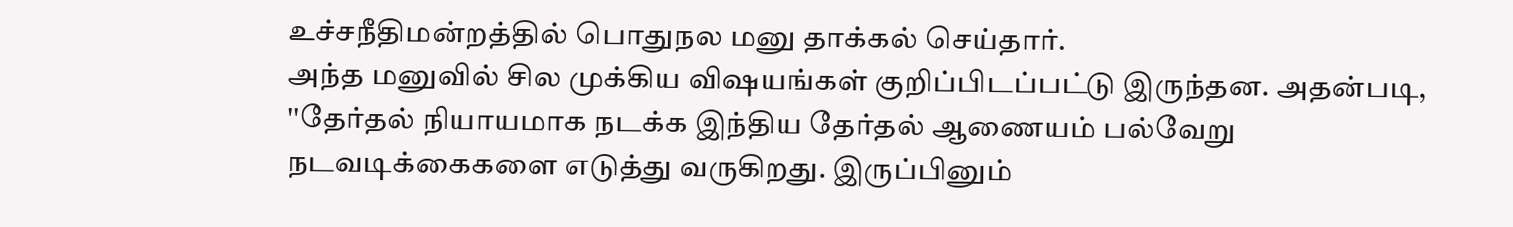உச்சநீதிமன்றத்தில் பொதுநல மனு தாக்கல் செய்தார்.
அந்த மனுவில் சில முக்கிய விஷயங்கள் குறிப்பிடப்பட்டு இருந்தன. அதன்படி, ''தேர்தல் நியாயமாக நடக்க இந்திய தேர்தல் ஆணையம் பல்வேறு நடவடிக்கைகளை எடுத்து வருகிறது. இருப்பினும்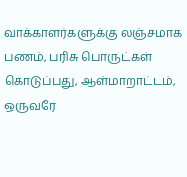வாக்காளர்களுக்கு லஞ்சமாக பணம், பரிசு பொருட்கள் கொடுப்பது, ஆள்மாறாட்டம், ஒருவரே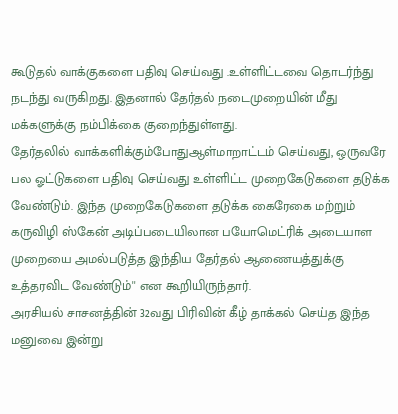கூடுதல் வாக்குகளை பதிவு செய்வது .உள்ளிட்டவை தொடர்ந்து நடந்து வருகிறது. இதனால் தேர்தல் நடைமுறையின் மீது மக்களுக்கு நம்பிக்கை குறைந்துள்ளது.
தேர்தலில் வாக்களிக்கும்போதுஆள்மாறாட்டம் செய்வது, ஒருவரே பல ஓட்டுகளை பதிவு செய்வது உள்ளிட்ட முறைகேடுகளை தடுக்க வேண்டும். இந்த முறைகேடுகளை தடுக்க கைரேகை மற்றும் கருவிழி ஸ்கேன் அடிப்படையிலான பயோமெட்ரிக் அடையாள முறையை அமல்படுத்த இந்திய தேர்தல் ஆணையத்துக்கு உத்தரவிட வேண்டும்'' என கூறியிருந்தார்.
அரசியல் சாசனத்தின் 32வது பிரிவின் கீழ் தாக்கல் செய்த இந்த மனுவை இன்று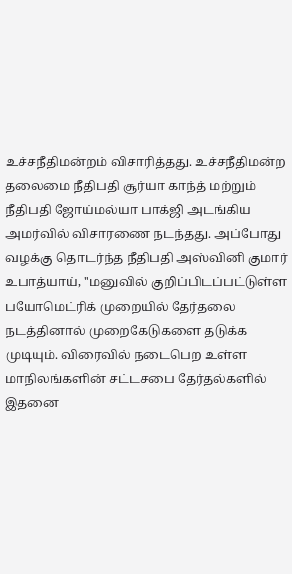உச்சநீதிமன்றம் விசாரித்தது. உச்சநீதிமன்ற தலைமை நீதிபதி சூர்யா காந்த் மற்றும் நீதிபதி ஜோய்மல்யா பாக்ஜி அடங்கிய அமர்வில் விசாரணை நடந்தது. அப்போது வழக்கு தொடர்ந்த நீதிபதி அஸ்வினி குமார் உபாத்யாய், ''மனுவில் குறிப்பிடப்பட்டுள்ள பயோமெட்ரிக் முறையில் தேர்தலை நடத்தினால் முறைகேடுகளை தடுக்க முடியும். விரைவில் நடைபெற உள்ள மாநிலங்களின் சட்டசபை தேர்தல்களில் இதனை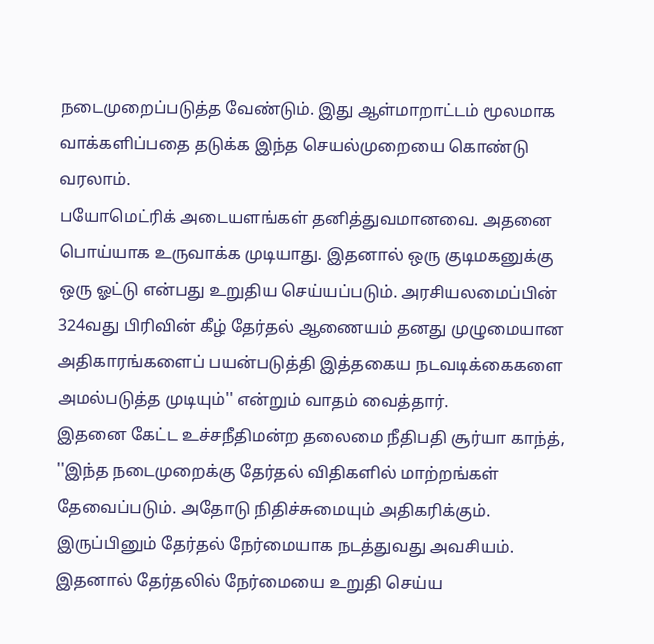நடைமுறைப்படுத்த வேண்டும். இது ஆள்மாறாட்டம் மூலமாக வாக்களிப்பதை தடுக்க இந்த செயல்முறையை கொண்டு வரலாம்.
பயோமெட்ரிக் அடையளங்கள் தனித்துவமானவை. அதனை பொய்யாக உருவாக்க முடியாது. இதனால் ஒரு குடிமகனுக்கு ஒரு ஓட்டு என்பது உறுதிய செய்யப்படும். அரசியலமைப்பின் 324வது பிரிவின் கீழ் தேர்தல் ஆணையம் தனது முழுமையான அதிகாரங்களைப் பயன்படுத்தி இத்தகைய நடவடிக்கைகளை அமல்படுத்த முடியும்'' என்றும் வாதம் வைத்தார்.
இதனை கேட்ட உச்சநீதிமன்ற தலைமை நீதிபதி சூர்யா காந்த், ''இந்த நடைமுறைக்கு தேர்தல் விதிகளில் மாற்றங்கள் தேவைப்படும். அதோடு நிதிச்சுமையும் அதிகரிக்கும். இருப்பினும் தேர்தல் நேர்மையாக நடத்துவது அவசியம். இதனால் தேர்தலில் நேர்மையை உறுதி செய்ய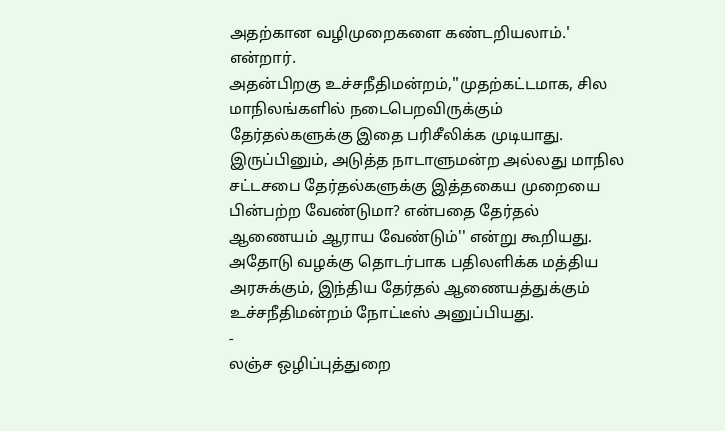அதற்கான வழிமுறைகளை கண்டறியலாம்.' என்றார்.
அதன்பிறகு உச்சநீதிமன்றம்,''முதற்கட்டமாக, சில மாநிலங்களில் நடைபெறவிருக்கும் தேர்தல்களுக்கு இதை பரிசீலிக்க முடியாது. இருப்பினும், அடுத்த நாடாளுமன்ற அல்லது மாநில சட்டசபை தேர்தல்களுக்கு இத்தகைய முறையை பின்பற்ற வேண்டுமா? என்பதை தேர்தல் ஆணையம் ஆராய வேண்டும்'' என்று கூறியது. அதோடு வழக்கு தொடர்பாக பதிலளிக்க மத்திய அரசுக்கும், இந்திய தேர்தல் ஆணையத்துக்கும் உச்சநீதிமன்றம் நோட்டீஸ் அனுப்பியது.
-
லஞ்ச ஒழிப்புத்துறை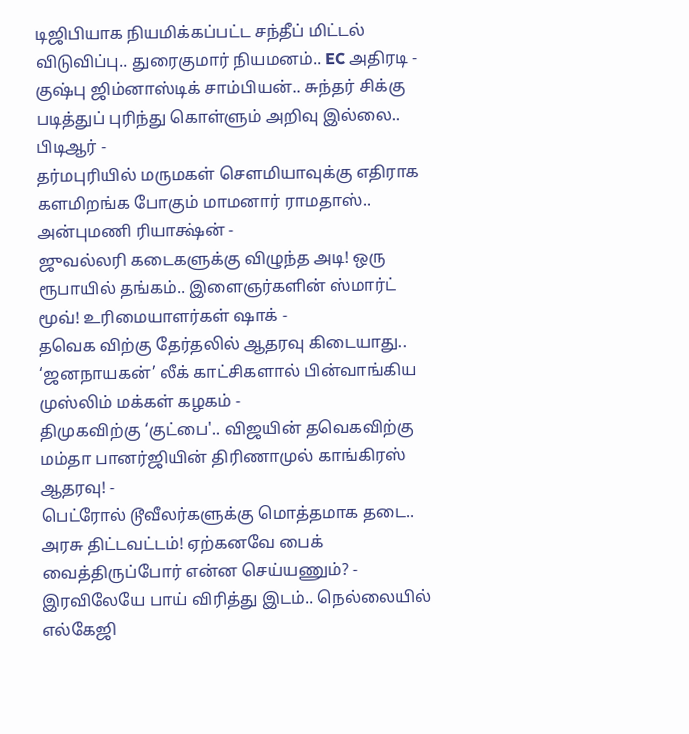டிஜிபியாக நியமிக்கப்பட்ட சந்தீப் மிட்டல் விடுவிப்பு.. துரைகுமார் நியமனம்.. EC அதிரடி -
குஷ்பு ஜிம்னாஸ்டிக் சாம்பியன்.. சுந்தர் சிக்கு படித்துப் புரிந்து கொள்ளும் அறிவு இல்லை.. பிடிஆர் -
தர்மபுரியில் மருமகள் சௌமியாவுக்கு எதிராக களமிறங்க போகும் மாமனார் ராமதாஸ்.. அன்புமணி ரியாக்ஷ்ன் -
ஜுவல்லரி கடைகளுக்கு விழுந்த அடி! ஒரு ரூபாயில் தங்கம்.. இளைஞர்களின் ஸ்மார்ட் மூவ்! உரிமையாளர்கள் ஷாக் -
தவெக விற்கு தேர்தலில் ஆதரவு கிடையாது.. ‘ஜனநாயகன்’ லீக் காட்சிகளால் பின்வாங்கிய முஸ்லிம் மக்கள் கழகம் -
திமுகவிற்கு ‘குட்பை'.. விஜயின் தவெகவிற்கு மம்தா பானர்ஜியின் திரிணாமுல் காங்கிரஸ் ஆதரவு! -
பெட்ரோல் டூவீலர்களுக்கு மொத்தமாக தடை.. அரசு திட்டவட்டம்! ஏற்கனவே பைக் வைத்திருப்போர் என்ன செய்யணும்? -
இரவிலேயே பாய் விரித்து இடம்.. நெல்லையில் எல்கேஜி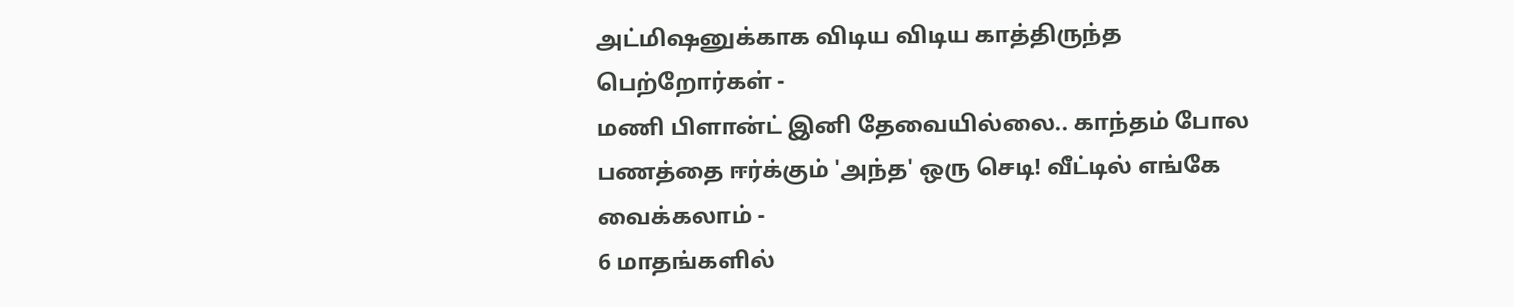அட்மிஷனுக்காக விடிய விடிய காத்திருந்த பெற்றோர்கள் -
மணி பிளான்ட் இனி தேவையில்லை.. காந்தம் போல பணத்தை ஈர்க்கும் 'அந்த' ஒரு செடி! வீட்டில் எங்கே வைக்கலாம் -
6 மாதங்களில்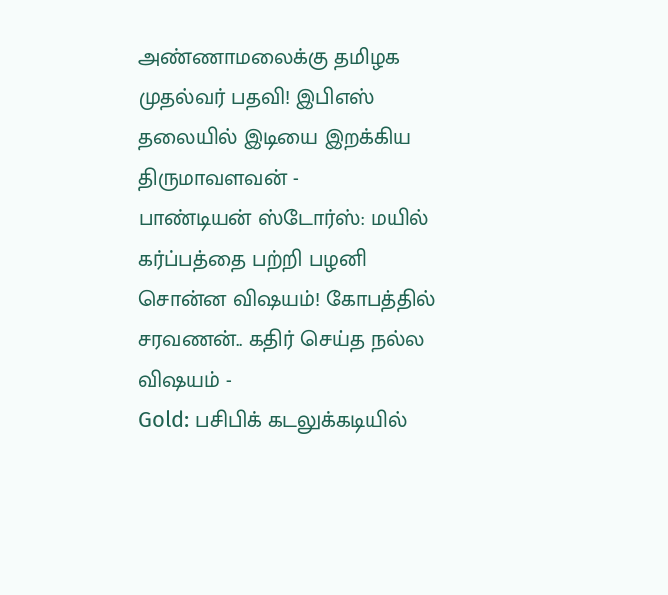அண்ணாமலைக்கு தமிழக முதல்வர் பதவி! இபிஎஸ் தலையில் இடியை இறக்கிய திருமாவளவன் -
பாண்டியன் ஸ்டோர்ஸ்: மயில் கர்ப்பத்தை பற்றி பழனி சொன்ன விஷயம்! கோபத்தில் சரவணன்.. கதிர் செய்த நல்ல விஷயம் -
Gold: பசிபிக் கடலுக்கடியில்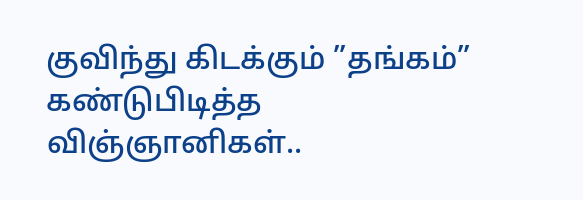குவிந்து கிடக்கும் ”தங்கம்” கண்டுபிடித்த விஞ்ஞானிகள்..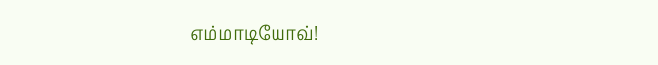எம்மாடியோவ்!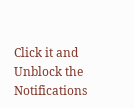Click it and Unblock the Notifications